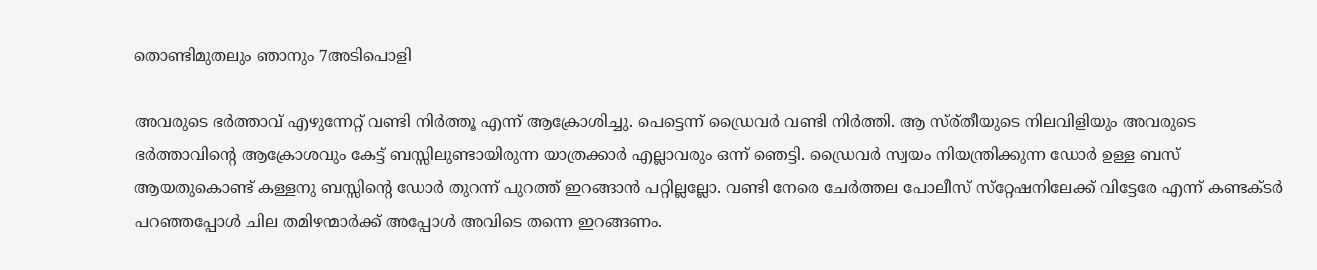തൊണ്ടിമുതലും ഞാനും 7അടിപൊളി

അവരുടെ ഭര്‍ത്താവ് എഴുന്നേറ്റ് വണ്ടി നിര്‍ത്തൂ എന്ന് ആക്രോശിച്ചു. പെട്ടെന്ന് ഡ്രൈവര്‍ വണ്ടി നിര്‍ത്തി. ആ സ്ര്തീയുടെ നിലവിളിയും അവരുടെ ഭര്‍ത്താവിന്റെ ആക്രോശവും കേട്ട് ബസ്സിലുണ്ടായിരുന്ന യാത്രക്കാര്‍ എല്ലാവരും ഒന്ന് ഞെട്ടി. ഡ്രൈവര്‍ സ്വയം നിയന്ത്രിക്കുന്ന ഡോര്‍ ഉള്ള ബസ് ആയതുകൊണ്ട് കള്ളനു ബസ്സിന്റെ ഡോര്‍ തുറന്ന് പുറത്ത് ഇറങ്ങാന്‍ പറ്റില്ലല്ലോ. വണ്ടി നേരെ ചേര്‍ത്തല പോലീസ് സ്‌റ്റേഷനിലേക്ക് വിട്ടേരേ എന്ന് കണ്ടക്ടര്‍ പറഞ്ഞപ്പോള്‍ ചില തമിഴന്മാര്‍ക്ക് അപ്പോള്‍ അവിടെ തന്നെ ഇറങ്ങണം.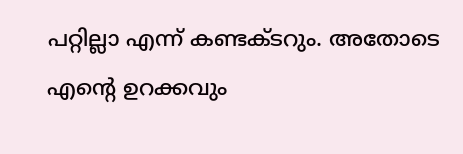പറ്റില്ലാ എന്ന് കണ്ടക്ടറും. അതോടെ എന്റെ ഉറക്കവും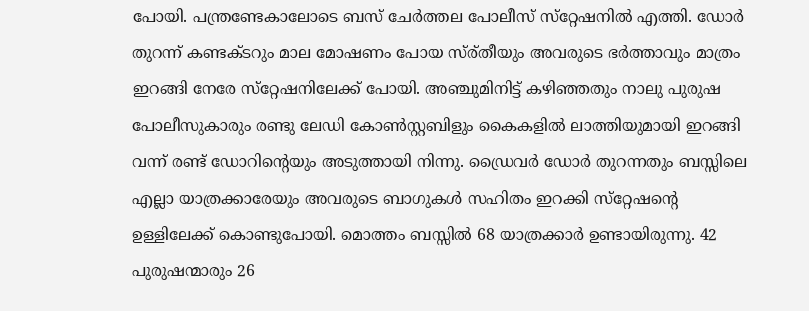പോയി. പന്ത്രണ്ടേകാലോടെ ബസ് ചേര്‍ത്തല പോലീസ് സ്‌റ്റേഷനില്‍ എത്തി. ഡോര്‍ തുറന്ന് കണ്ടക്ടറും മാല മോഷണം പോയ സ്ര്തീയും അവരുടെ ഭര്‍ത്താവും മാത്രം ഇറങ്ങി നേരേ സ്‌റ്റേഷനിലേക്ക് പോയി. അഞ്ചുമിനിട്ട് കഴിഞ്ഞതും നാലു പുരുഷ പോലീസുകാരും രണ്ടു ലേഡി കോണ്‍സ്റ്റബിളും കൈകളില്‍ ലാത്തിയുമായി ഇറങ്ങി വന്ന് രണ്ട് ഡോറിന്റെയും അടുത്തായി നിന്നു. ഡ്രൈവര്‍ ഡോര്‍ തുറന്നതും ബസ്സിലെ എല്ലാ യാത്രക്കാരേയും അവരുടെ ബാഗുകള്‍ സഹിതം ഇറക്കി സ്‌റ്റേഷന്റെ ഉള്ളിലേക്ക് കൊണ്ടുപോയി. മൊത്തം ബസ്സില്‍ 68 യാത്രക്കാര്‍ ഉണ്ടായിരുന്നു. 42 പുരുഷന്മാരും 26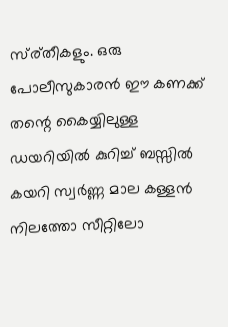സ്ര്തീകളും. ഒരു പോലീസുകാരന്‍ ഈ കണക്ക് തന്റെ കൈയ്യിലുള്ള ഡയറിയില്‍ കുറിച്ച് ബസ്സില്‍ കയറി സ്വര്‍ണ്ണ മാല കള്ളന്‍ നിലത്തോ സീറ്റിലോ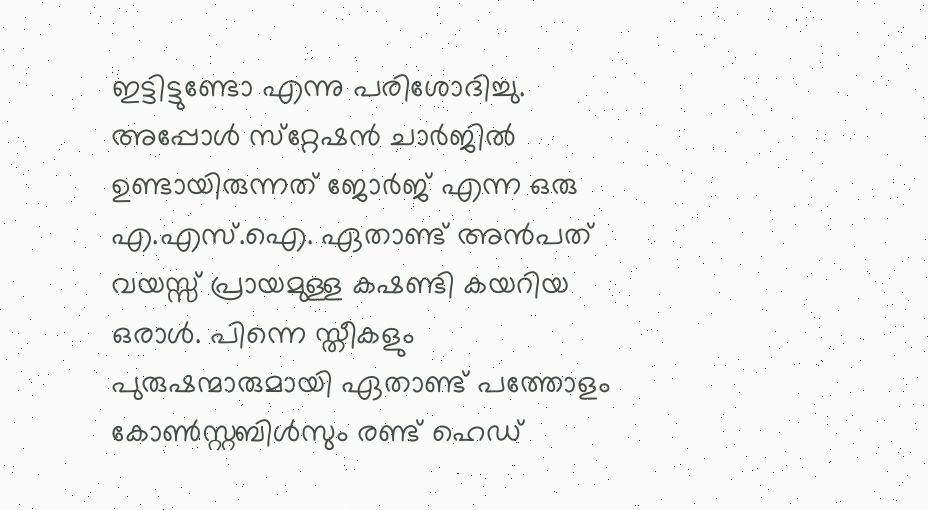ഇട്ടിട്ടുണ്ടോ എന്നു പരിശോദിച്ചു. അപ്പോള്‍ സ്‌റ്റേഷന്‍ ചാര്‍ജില്‍ ഉണ്ടായിരുന്നത് ജോര്‍ജ് എന്ന ഒരു എ.എസ്.ഐ. ഏതാണ്ട് അന്‍പത് വയസ്സ് പ്രായമുള്ള കഷണ്ടി കയറിയ ഒരാള്‍. പിന്നെ സ്തീകളും പുരുഷന്മാരുമായി ഏതാണ്ട് പത്തോളം കോണ്‍സ്റ്റബിള്‍സും രണ്ട് ഹെഡ്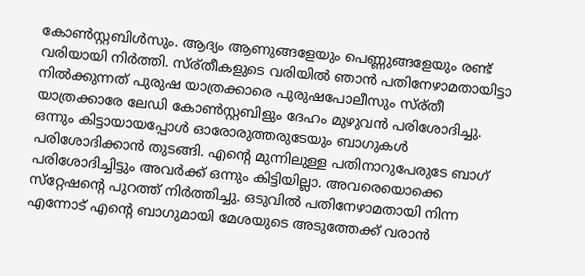കോണ്‍സ്റ്റബിള്‍സും. ആദ്യം ആണുങ്ങളേയും പെണ്ണുങ്ങളേയും രണ്ട് വരിയായി നിര്‍ത്തി. സ്ര്തീകളുടെ വരിയില്‍ ഞാന്‍ പതിനേഴാമതായിട്ടാ നില്‍ക്കുന്നത് പുരുഷ യാത്രക്കാരെ പുരുഷപോലീസും സ്ര്തീ യാത്രക്കാരേ ലേഡി കോണ്‍സ്റ്റബിളും ദേഹം മുഴുവന്‍ പരിശോദിച്ചു. ഒന്നും കിട്ടായായപ്പോള്‍ ഓരോരുത്തരുടേയും ബാഗുകള്‍ പരിശോദിക്കാന്‍ തുടങ്ങി. എന്റെ മുന്നിലുള്ള പതിനാറുപേരുടേ ബാഗ് പരിശോദിച്ചിട്ടും അവര്‍ക്ക് ഒന്നും കിട്ടിയില്ലാ. അവരെയൊക്കെ സ്‌റ്റേഷന്റെ പുറത്ത് നിര്‍ത്തിച്ചു. ഒടുവില്‍ പതിനേഴാമതായി നിന്ന എന്നോട് എന്റെ ബാഗുമായി മേശയുടെ അടുത്തേക്ക് വരാന്‍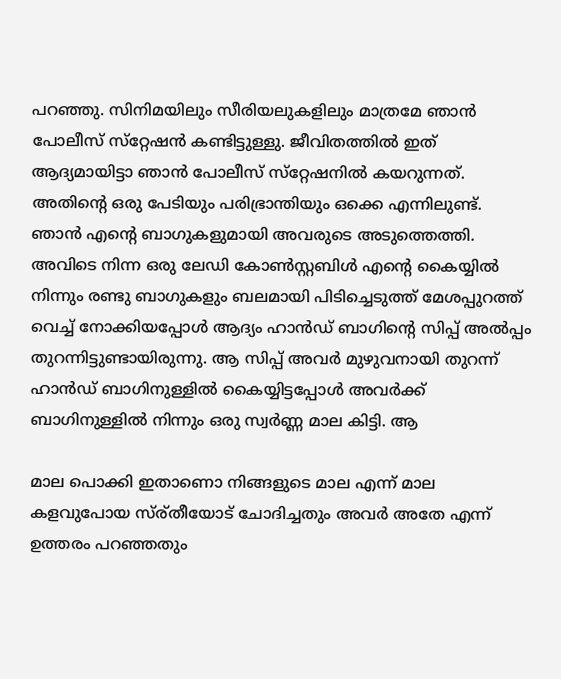പറഞ്ഞു. സിനിമയിലും സീരിയലുകളിലും മാത്രമേ ഞാന്‍ പോലീസ് സ്‌റ്റേഷന്‍ കണ്ടിട്ടുള്ളു. ജീവിതത്തില്‍ ഇത് ആദ്യമായിട്ടാ ഞാന്‍ പോലീസ് സ്‌റ്റേഷനില്‍ കയറുന്നത്. അതിന്റെ ഒരു പേടിയും പരിഭ്രാന്തിയും ഒക്കെ എന്നിലുണ്ട്. ഞാന്‍ എന്റെ ബാഗുകളുമായി അവരുടെ അടുത്തെത്തി. അവിടെ നിന്ന ഒരു ലേഡി കോണ്‍സ്റ്റബിള്‍ എന്റെ കൈയ്യില്‍ നിന്നും രണ്ടു ബാഗുകളും ബലമായി പിടിച്ചെടുത്ത് മേശപ്പുറത്ത് വെച്ച് നോക്കിയപ്പോള്‍ ആദ്യം ഹാന്‍ഡ് ബാഗിന്റെ സിപ്പ് അല്‍പ്പം തുറന്നിട്ടുണ്ടായിരുന്നു. ആ സിപ്പ് അവര്‍ മുഴുവനായി തുറന്ന് ഹാന്‍ഡ് ബാഗിനുള്ളില്‍ കൈയ്യിട്ടപ്പോള്‍ അവര്‍ക്ക് ബാഗിനുള്ളില്‍ നിന്നും ഒരു സ്വര്‍ണ്ണ മാല കിട്ടി. ആ

മാല പൊക്കി ഇതാണൊ നിങ്ങളുടെ മാല എന്ന് മാല കളവുപോയ സ്ര്തീയോട് ചോദിച്ചതും അവര്‍ അതേ എന്ന് ഉത്തരം പറഞ്ഞതും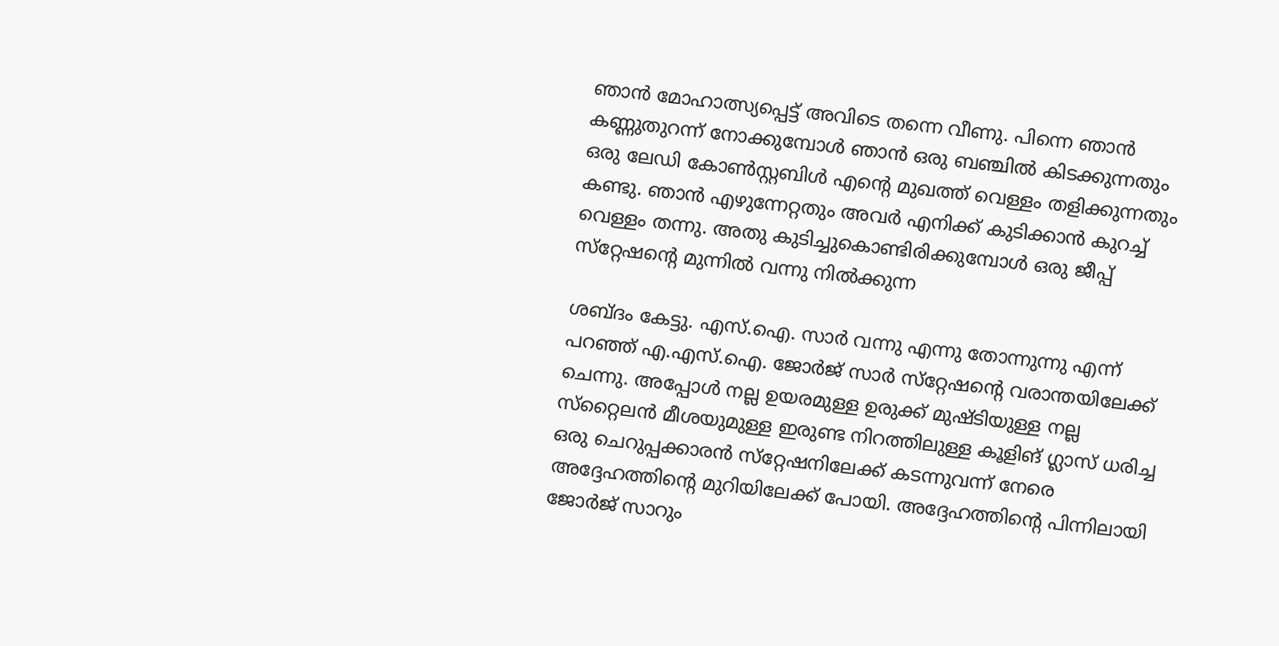ഞാന്‍ മോഹാത്സ്യപ്പെട്ട് അവിടെ തന്നെ വീണു. പിന്നെ ഞാന്‍ കണ്ണുതുറന്ന് നോക്കുമ്പോള്‍ ഞാന്‍ ഒരു ബഞ്ചില്‍ കിടക്കുന്നതും ഒരു ലേഡി കോണ്‍സ്റ്റബിള്‍ എന്റെ മുഖത്ത് വെള്ളം തളിക്കുന്നതും കണ്ടു. ഞാന്‍ എഴുന്നേറ്റതും അവര്‍ എനിക്ക് കുടിക്കാന്‍ കുറച്ച് വെള്ളം തന്നു. അതു കുടിച്ചുകൊണ്ടിരിക്കുമ്പോള്‍ ഒരു ജീപ്പ് സ്‌റ്റേഷന്റെ മുന്നില്‍ വന്നു നില്‍ക്കുന്ന

ശബ്ദം കേട്ടു. എസ്.ഐ. സാര്‍ വന്നു എന്നു തോന്നുന്നു എന്ന് പറഞ്ഞ് എ.എസ്.ഐ. ജോര്‍ജ് സാര്‍ സ്‌റ്റേഷന്റെ വരാന്തയിലേക്ക് ചെന്നു. അപ്പോള്‍ നല്ല ഉയരമുള്ള ഉരുക്ക് മുഷ്ടിയുള്ള നല്ല സ്‌റ്റൈലന്‍ മീശയുമുള്ള ഇരുണ്ട നിറത്തിലുള്ള കൂളിങ് ഗ്ലാസ് ധരിച്ച ഒരു ചെറുപ്പക്കാരന്‍ സ്‌റ്റേഷനിലേക്ക് കടന്നുവന്ന് നേരെ അദ്ദേഹത്തിന്റെ മുറിയിലേക്ക് പോയി. അദ്ദേഹത്തിന്റെ പിന്നിലായി ജോര്‍ജ് സാറും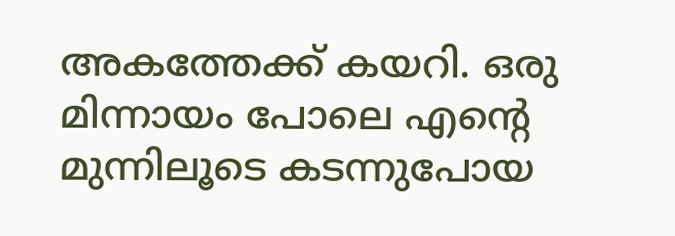അകത്തേക്ക് കയറി. ഒരു മിന്നായം പോലെ എന്റെ മുന്നിലൂടെ കടന്നുപോയ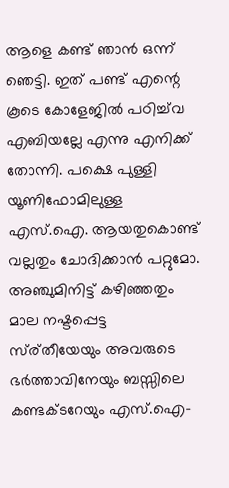ആളെ കണ്ട് ഞാന്‍ ഒന്ന് ഞെട്ടി. ഇത് പണ്ട് എന്റെ കൂടെ കോളേജില്‍ പഠിച്ച്‌വ എബിയല്ലേ എന്നു എനിക്ക് തോന്നി. പക്ഷെ പുള്ളി യൂണിഫോമിലുള്ള എസ്.ഐ. ആയതുകൊണ്ട് വല്ലതും ചോദിക്കാന്‍ പറ്റുമോ. അഞ്ചുമിനിട്ട് കഴിഞ്ഞതും മാല നഷ്ടപ്പെട്ട സ്ര്തീയേയും അവരുടെ ഭര്‍ത്താവിനേയും ബസ്സിലെ കണ്ടക്ടറേയും എസ്.ഐ-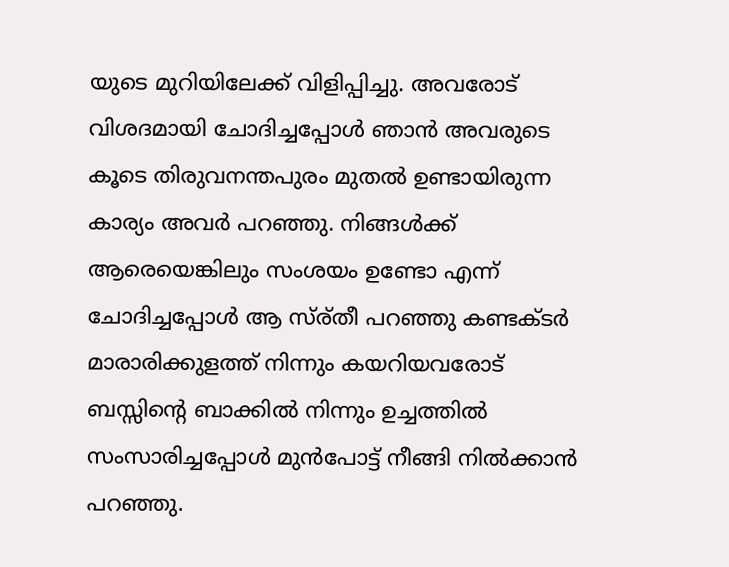യുടെ മുറിയിലേക്ക് വിളിപ്പിച്ചു. അവരോട് വിശദമായി ചോദിച്ചപ്പോള്‍ ഞാന്‍ അവരുടെ കൂടെ തിരുവനന്തപുരം മുതല്‍ ഉണ്ടായിരുന്ന കാര്യം അവര്‍ പറഞ്ഞു. നിങ്ങള്‍ക്ക് ആരെയെങ്കിലും സംശയം ഉണ്ടോ എന്ന് ചോദിച്ചപ്പോള്‍ ആ സ്ര്തീ പറഞ്ഞു കണ്ടക്ടര്‍ മാരാരിക്കുളത്ത് നിന്നും കയറിയവരോട് ബസ്സിന്റെ ബാക്കില്‍ നിന്നും ഉച്ചത്തില്‍ സംസാരിച്ചപ്പോള്‍ മുന്‍പോട്ട് നീങ്ങി നില്‍ക്കാന്‍ പറഞ്ഞു.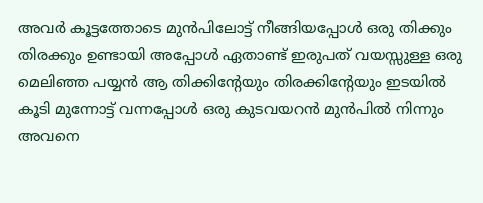അവര്‍ കൂട്ടത്തോടെ മുന്‍പിലോട്ട് നീങ്ങിയപ്പോള്‍ ഒരു തിക്കും തിരക്കും ഉണ്ടായി അപ്പോള്‍ ഏതാണ്ട് ഇരുപത് വയസ്സുള്ള ഒരു മെലിഞ്ഞ പയ്യന്‍ ആ തിക്കിന്റേയും തിരക്കിന്റേയും ഇടയില്‍ കൂടി മുന്നോട്ട് വന്നപ്പോള്‍ ഒരു കുടവയറന്‍ മുന്‍പില്‍ നിന്നും അവനെ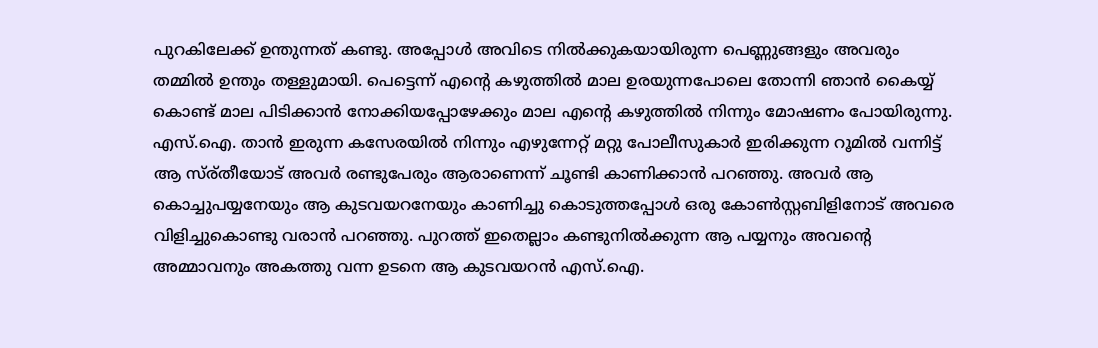പുറകിലേക്ക് ഉന്തുന്നത് കണ്ടു. അപ്പോള്‍ അവിടെ നില്‍ക്കുകയായിരുന്ന പെണ്ണുങ്ങളും അവരും തമ്മില്‍ ഉന്തും തള്ളുമായി. പെട്ടെന്ന് എന്റെ കഴുത്തില്‍ മാല ഉരയുന്നപോലെ തോന്നി ഞാന്‍ കൈയ്യ് കൊണ്ട് മാല പിടിക്കാന്‍ നോക്കിയപ്പോഴേക്കും മാല എന്റെ കഴുത്തില്‍ നിന്നും മോഷണം പോയിരുന്നു. എസ്.ഐ. താന്‍ ഇരുന്ന കസേരയില്‍ നിന്നും എഴുന്നേറ്റ് മറ്റു പോലീസുകാര്‍ ഇരിക്കുന്ന റൂമില്‍ വന്നിട്ട് ആ സ്ര്തീയോട് അവര്‍ രണ്ടുപേരും ആരാണെന്ന് ചൂണ്ടി കാണിക്കാന്‍ പറഞ്ഞു. അവര്‍ ആ കൊച്ചുപയ്യനേയും ആ കുടവയറനേയും കാണിച്ചു കൊടുത്തപ്പോള്‍ ഒരു കോണ്‍സ്റ്റബിളിനോട് അവരെ വിളിച്ചുകൊണ്ടു വരാന്‍ പറഞ്ഞു. പുറത്ത് ഇതെല്ലാം കണ്ടുനില്‍ക്കുന്ന ആ പയ്യനും അവന്റെ അമ്മാവനും അകത്തു വന്ന ഉടനെ ആ കുടവയറന്‍ എസ്.ഐ.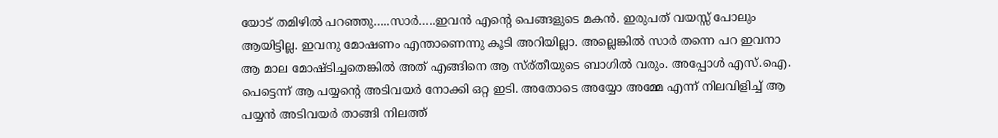യോട് തമിഴില്‍ പറഞ്ഞു…..സാര്‍…..ഇവന്‍ എന്റെ പെങ്ങളുടെ മകന്‍. ഇരുപത് വയസ്സ് പോലും ആയിട്ടില്ല. ഇവനു മോഷണം എന്താണെന്നു കൂടി അറിയില്ലാ. അല്ലെങ്കില്‍ സാര്‍ തന്നെ പറ ഇവനാ ആ മാല മോഷ്ടിച്ചതെങ്കില്‍ അത് എങ്ങിനെ ആ സ്ര്തീയുടെ ബാഗില്‍ വരും. അപ്പോള്‍ എസ്.ഐ. പെട്ടെന്ന് ആ പയ്യന്റെ അടിവയര്‍ നോക്കി ഒറ്റ ഇടി. അതോടെ അയ്യോ അമ്മേ എന്ന് നിലവിളിച്ച് ആ പയ്യന്‍ അടിവയര്‍ താങ്ങി നിലത്ത്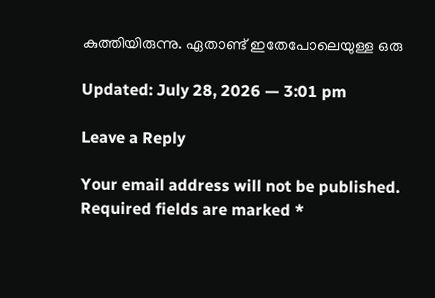കുത്തിയിരുന്നു. ഏതാണ്ട് ഇതേപോലെയുള്ള ഒരു

Updated: July 28, 2026 — 3:01 pm

Leave a Reply

Your email address will not be published. Required fields are marked *